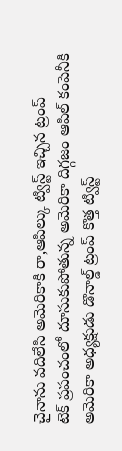చైనాను వదిలేసి అమెరికాకి రా,ఆపిల్కు ట్విస్ట్ ఇచ్చిన ట్రంప్
టెక్ ప్రపంచంలో దూసుకుపోతున్న అమెరికా దిగ్గజం ఆపిల్ కంపెనీకి అమెరికా అధ్యక్షుడు డొనాల్డ్ ట్రంప్ కొత్త ట్విస్ట్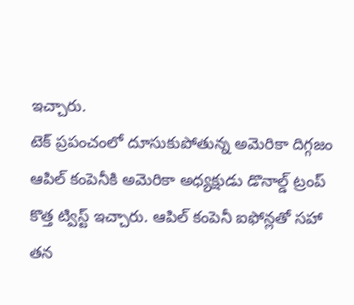ఇచ్చారు.
టెక్ ప్రపంచంలో దూసుకుపోతున్న అమెరికా దిగ్గజం ఆపిల్ కంపెనీకి అమెరికా అధ్యక్షుడు డొనాల్డ్ ట్రంప్ కొత్త ట్విస్ట్ ఇచ్చారు. ఆపిల్ కంపెనీ ఐఫోన్లతో సహా తన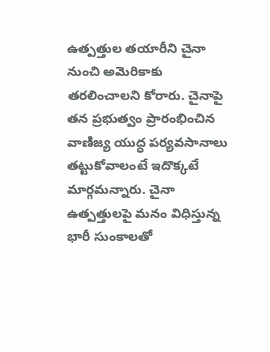ఉత్పత్తుల తయారీని చైనా నుంచి అమెరికాకు తరలించాలని కోరారు. చైనాపై తన ప్రభుత్వం ప్రారంభించిన వాణిజ్య యుద్ధ పర్యవసానాలు తట్టుకోవాలంటే ఇదొక్కటే మార్గమన్నారు. చైనా ఉత్పత్తులపై మనం విధిస్తున్న భారీ సుంకాలతో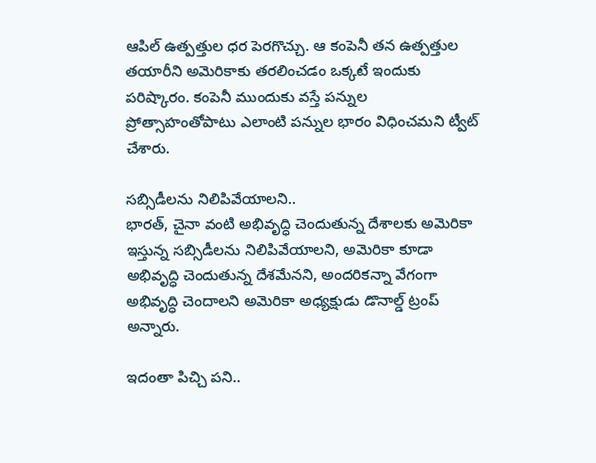ఆపిల్ ఉత్పత్తుల ధర పెరగొచ్చు. ఆ కంపెనీ తన ఉత్పత్తుల తయారీని అమెరికాకు తరలించడం ఒక్కటే ఇందుకు పరిష్కారం. కంపెనీ ముందుకు వస్తే పన్నుల ప్రోత్సాహంతోపాటు ఎలాంటి పన్నుల భారం విధించమని ట్వీట్ చేశారు.

సబ్సిడీలను నిలిపివేయాలని..
భారత్, చైనా వంటి అభివృద్ధి చెందుతున్న దేశాలకు అమెరికా ఇస్తున్న సబ్సిడీలను నిలిపివేయాలని, అమెరికా కూడా అభివృద్ధి చెందుతున్న దేశమేనని, అందరికన్నా వేగంగా అభివృద్ధి చెందాలని అమెరికా అధ్యక్షుడు డొనాల్డ్ ట్రంప్ అన్నారు.

ఇదంతా పిచ్చి పని..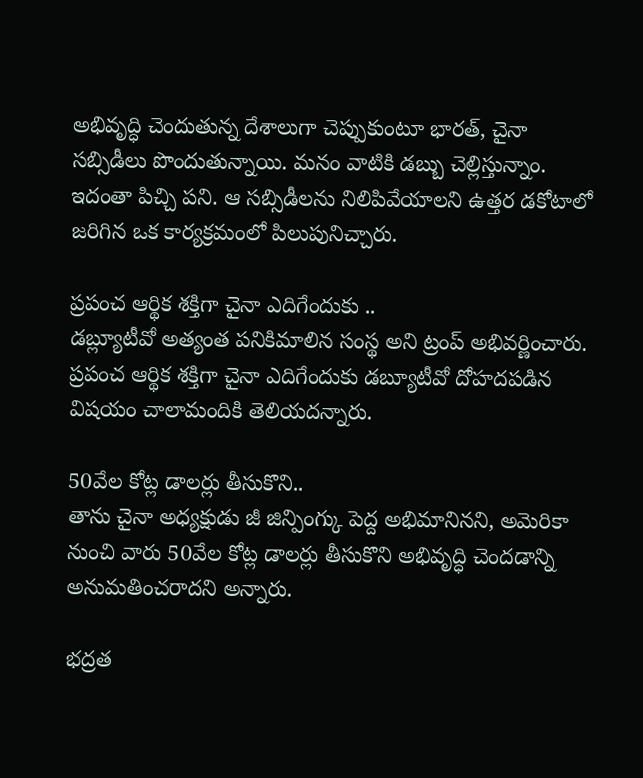అభివృద్ధి చెందుతున్న దేశాలుగా చెప్పుకుంటూ భారత్, చైనా సబ్సిడీలు పొందుతున్నాయి. మనం వాటికి డబ్బు చెల్లిస్తున్నాం. ఇదంతా పిచ్చి పని. ఆ సబ్సిడీలను నిలిపివేయాలని ఉత్తర డకోటాలో జరిగిన ఒక కార్యక్రమంలో పిలుపునిచ్చారు.

ప్రపంచ ఆర్థిక శక్తిగా చైనా ఎదిగేందుకు ..
డబ్ల్యూటీవో అత్యంత పనికిమాలిన సంస్థ అని ట్రంప్ అభివర్ణించారు. ప్రపంచ ఆర్థిక శక్తిగా చైనా ఎదిగేందుకు డబ్యూటీవో దోహదపడిన విషయం చాలామందికి తెలియదన్నారు.

50వేల కోట్ల డాలర్లు తీసుకొని..
తాను చైనా అధ్యక్షుడు జీ జిన్పింగ్కు పెద్ద అభిమానినని, అమెరికా నుంచి వారు 50వేల కోట్ల డాలర్లు తీసుకొని అభివృద్ధి చెందడాన్ని అనుమతించరాదని అన్నారు.

భద్రత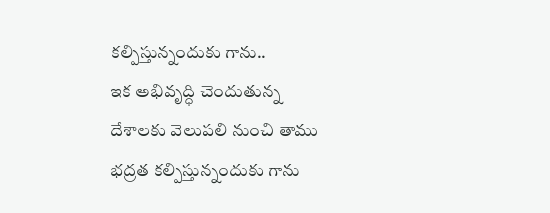కల్పిస్తున్నందుకు గాను..
ఇక అభివృద్ధి చెందుతున్న దేశాలకు వెలుపలి నుంచి తాము భద్రత కల్పిస్తున్నందుకు గాను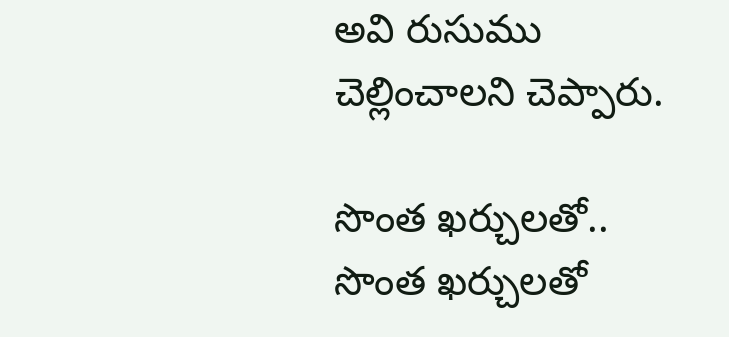అవి రుసుము చెల్లించాలని చెప్పారు.

సొంత ఖర్చులతో..
సొంత ఖర్చులతో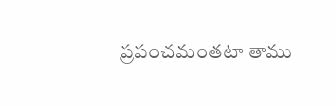ప్రపంచమంతటా తాము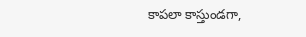కాపలా కాస్తుండగా,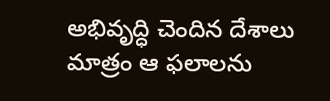అభివృద్ధి చెందిన దేశాలు మాత్రం ఆ ఫలాలను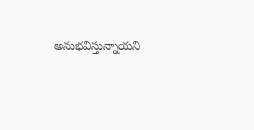అనుభవిస్తున్నాయని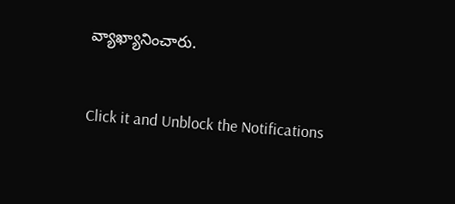వ్యాఖ్యానించారు.


Click it and Unblock the Notifications